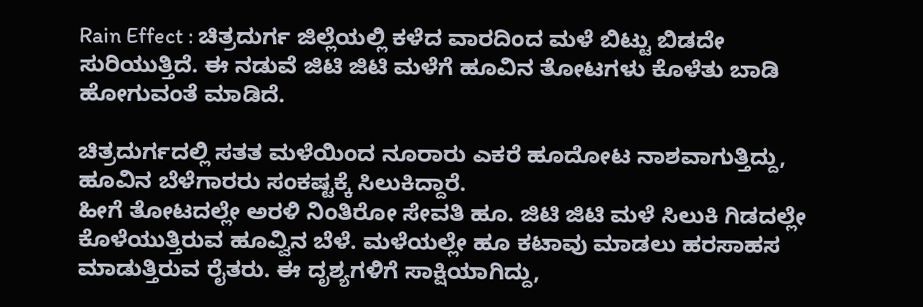Rain Effect : ಚಿತ್ರದುರ್ಗ ಜಿಲ್ಲೆಯಲ್ಲಿ ಕಳೆದ ವಾರದಿಂದ ಮಳೆ ಬಿಟ್ಟು ಬಿಡದೇ ಸುರಿಯುತ್ತಿದೆ. ಈ ನಡುವೆ ಜಿಟಿ ಜಿಟಿ ಮಳೆಗೆ ಹೂವಿನ ತೋಟಗಳು ಕೊಳೆತು ಬಾಡಿ ಹೋಗುವಂತೆ ಮಾಡಿದೆ.

ಚಿತ್ರದುರ್ಗದಲ್ಲಿ ಸತತ ಮಳೆಯಿಂದ ನೂರಾರು ಎಕರೆ ಹೂದೋಟ ನಾಶವಾಗುತ್ತಿದ್ದು, ಹೂವಿನ ಬೆಳೆಗಾರರು ಸಂಕಷ್ಟಕ್ಕೆ ಸಿಲುಕಿದ್ದಾರೆ.
ಹೀಗೆ ತೋಟದಲ್ಲೇ ಅರಳಿ ನಿಂತಿರೋ ಸೇವತಿ ಹೂ. ಜಿಟಿ ಜಿಟಿ ಮಳೆ ಸಿಲುಕಿ ಗಿಡದಲ್ಲೇ ಕೊಳೆಯುತ್ತಿರುವ ಹೂವ್ವಿನ ಬೆಳೆ. ಮಳೆಯಲ್ಲೇ ಹೂ ಕಟಾವು ಮಾಡಲು ಹರಸಾಹಸ ಮಾಡುತ್ತಿರುವ ರೈತರು. ಈ ದೃಶ್ಯಗಳಿಗೆ ಸಾಕ್ಷಿಯಾಗಿದ್ದು,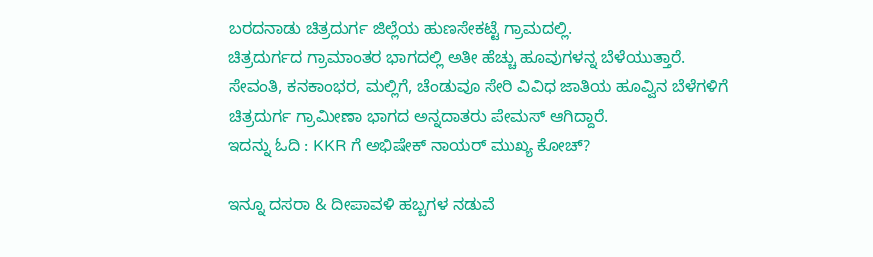ಬರದನಾಡು ಚಿತ್ರದುರ್ಗ ಜಿಲ್ಲೆಯ ಹುಣಸೇಕಟ್ಟೆ ಗ್ರಾಮದಲ್ಲಿ.
ಚಿತ್ರದುರ್ಗದ ಗ್ರಾಮಾಂತರ ಭಾಗದಲ್ಲಿ ಅತೀ ಹೆಚ್ಚು ಹೂವುಗಳನ್ನ ಬೆಳೆಯುತ್ತಾರೆ. ಸೇವಂತಿ, ಕನಕಾಂಭರ, ಮಲ್ಲಿಗೆ, ಚೆಂಡುವೂ ಸೇರಿ ವಿವಿಧ ಜಾತಿಯ ಹೂವ್ವಿನ ಬೆಳೆಗಳಿಗೆ ಚಿತ್ರದುರ್ಗ ಗ್ರಾಮೀಣಾ ಭಾಗದ ಅನ್ನದಾತರು ಪೇಮಸ್ ಆಗಿದ್ದಾರೆ.
ಇದನ್ನು ಓದಿ : KKR ಗೆ ಅಭಿಷೇಕ್ ನಾಯರ್ ಮುಖ್ಯ ಕೋಚ್?

ಇನ್ನೂ ದಸರಾ & ದೀಪಾವಳಿ ಹಬ್ಬಗಳ ನಡುವೆ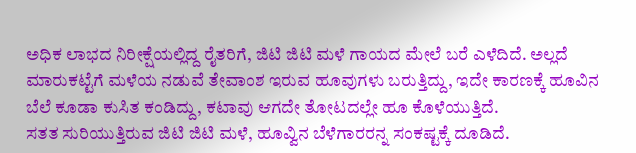ಅಧಿಕ ಲಾಭದ ನಿರೀಕ್ಷೆಯಲ್ಲಿದ್ದ ರೈತರಿಗೆ, ಜಿಟಿ ಜಿಟಿ ಮಳೆ ಗಾಯದ ಮೇಲೆ ಬರೆ ಎಳೆದಿದೆ. ಅಲ್ಲದೆ ಮಾರುಕಟ್ಟೆಗೆ ಮಳೆಯ ನಡುವೆ ತೇವಾಂಶ ಇರುವ ಹೂವುಗಳು ಬರುತ್ತಿದ್ದು, ಇದೇ ಕಾರಣಕ್ಕೆ ಹೂವಿನ ಬೆಲೆ ಕೂಡಾ ಕುಸಿತ ಕಂಡಿದ್ದು, ಕಟಾವು ಆಗದೇ ತೋಟದಲ್ಲೇ ಹೂ ಕೊಳೆಯುತ್ತಿದೆ.
ಸತತ ಸುರಿಯುತ್ತಿರುವ ಜಿಟಿ ಜಿಟಿ ಮಳೆ, ಹೂವ್ವಿನ ಬೆಳೆಗಾರರನ್ನ ಸಂಕಷ್ಟಕ್ಕೆ ದೂಡಿದೆ.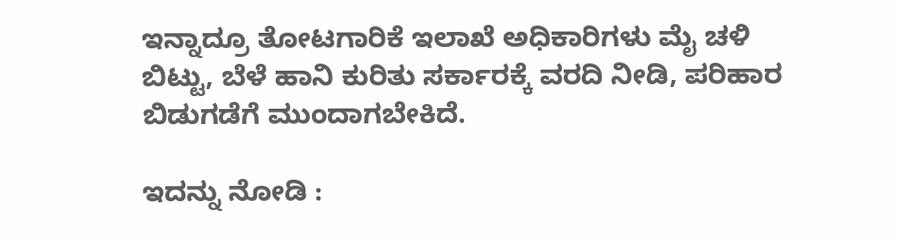ಇನ್ನಾದ್ರೂ ತೋಟಗಾರಿಕೆ ಇಲಾಖೆ ಅಧಿಕಾರಿಗಳು ಮೈ ಚಳಿ ಬಿಟ್ಟು, ಬೆಳೆ ಹಾನಿ ಕುರಿತು ಸರ್ಕಾರಕ್ಕೆ ವರದಿ ನೀಡಿ, ಪರಿಹಾರ ಬಿಡುಗಡೆಗೆ ಮುಂದಾಗಬೇಕಿದೆ.

ಇದನ್ನು ನೋಡಿ :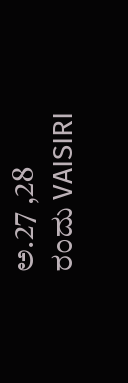ಅ.27 ,28 ರಂದು VAISIRI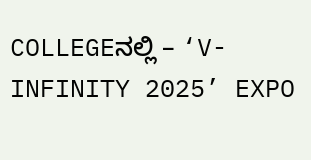COLLEGEನಲ್ಲಿ – ‘V-INFINITY 2025’ EXPO